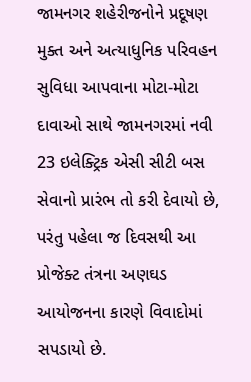જામનગર શહેરીજનોને પ્રદૂષણ મુક્ત અને અત્યાધુનિક પરિવહન સુવિધા આપવાના મોટા-મોટા દાવાઓ સાથે જામનગરમાં નવી 23 ઇલેક્ટ્રિક એસી સીટી બસ સેવાનો પ્રારંભ તો કરી દેવાયો છે, પરંતુ પહેલા જ દિવસથી આ પ્રોજેક્ટ તંત્રના અણઘડ આયોજનના કારણે વિવાદોમાં સપડાયો છે.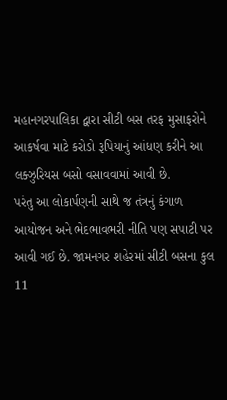મહાનગરપાલિકા દ્વારા સીટી બસ તરફ મુસાફરોને આકર્ષવા માટે કરોડો રૂપિયાનું આંધણ કરીને આ લક્ઝુરિયસ બસો વસાવવામાં આવી છે.
પરંતુ આ લોકાર્પણની સાથે જ તંત્રનું કંગાળ આયોજન અને ભેદભાવભરી નીતિ પણ સપાટી પર આવી ગઈ છે. જામનગર શહેરમાં સીટી બસના કુલ 11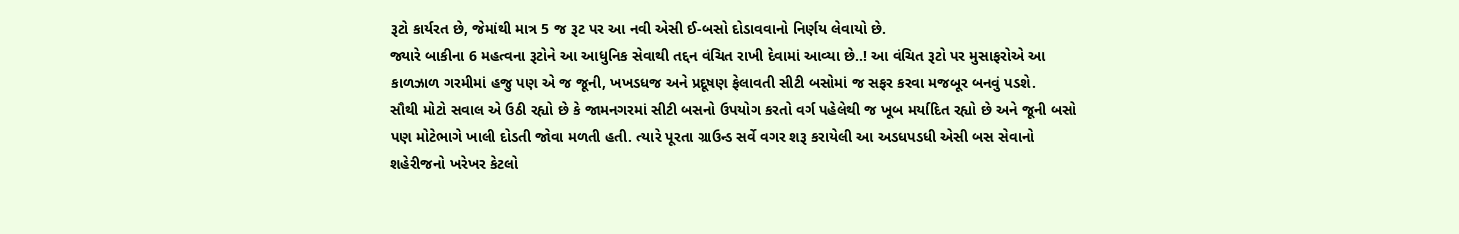રૂટો કાર્યરત છે, જેમાંથી માત્ર 5 જ રૂટ પર આ નવી એસી ઈ-બસો દોડાવવાનો નિર્ણય લેવાયો છે.
જ્યારે બાકીના 6 મહત્વના રૂટોને આ આધુનિક સેવાથી તદ્દન વંચિત રાખી દેવામાં આવ્યા છે..! આ વંચિત રૂટો પર મુસાફરોએ આ કાળઝાળ ગરમીમાં હજુ પણ એ જ જૂની, ખખડધજ અને પ્રદૂષણ ફેલાવતી સીટી બસોમાં જ સફર કરવા મજબૂર બનવું પડશે.
સૌથી મોટો સવાલ એ ઉઠી રહ્યો છે કે જામનગરમાં સીટી બસનો ઉપયોગ કરતો વર્ગ પહેલેથી જ ખૂબ મર્યાદિત રહ્યો છે અને જૂની બસો પણ મોટેભાગે ખાલી દોડતી જોવા મળતી હતી. ત્યારે પૂરતા ગ્રાઉન્ડ સર્વે વગર શરૂ કરાયેલી આ અડધપડધી એસી બસ સેવાનો શહેરીજનો ખરેખર કેટલો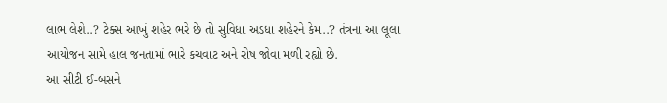લાભ લેશે..? ટેક્સ આખું શહેર ભરે છે તો સુવિધા અડધા શહેરને કેમ..? તંત્રના આ લૂલા આયોજન સામે હાલ જનતામાં ભારે કચવાટ અને રોષ જોવા મળી રહ્યો છે.
આ સીટી ઈ-બસને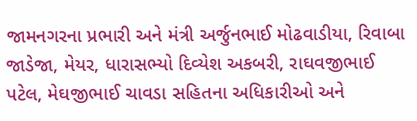જામનગરના પ્રભારી અને મંત્રી અર્જુનભાઈ મોઢવાડીયા, રિવાબા જાડેજા, મેયર, ધારાસભ્યો દિવ્યેશ અકબરી, રાઘવજીભાઈ પટેલ, મેઘજીભાઈ ચાવડા સહિતના અધિકારીઓ અને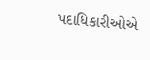પદાધિકારીઓએ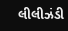લીલીઝંડી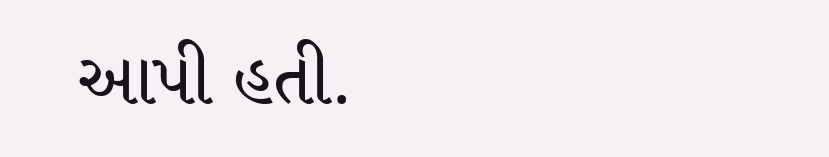આપી હતી.